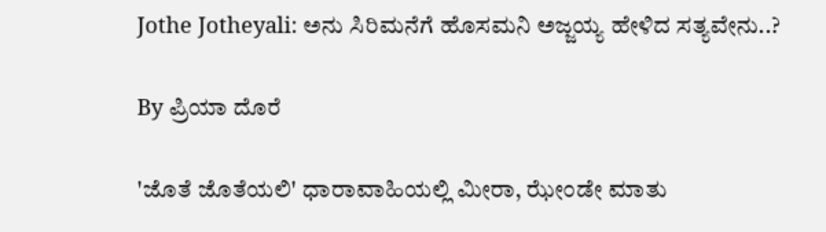Jothe Jotheyali: ಅನು ಸಿರಿಮನೆಗೆ ಹೊಸಮನಿ ಅಜ್ಜಯ್ಯ ಹೇಳಿದ ಸತ್ಯವೇನು..?

By ಪ್ರಿಯಾ ದೊರೆ

'ಜೊತೆ ಜೊತೆಯಲಿ' ಧಾರಾವಾಹಿಯಲ್ಲಿ ಮೀರಾ, ಝೇಂಡೇ ಮಾತು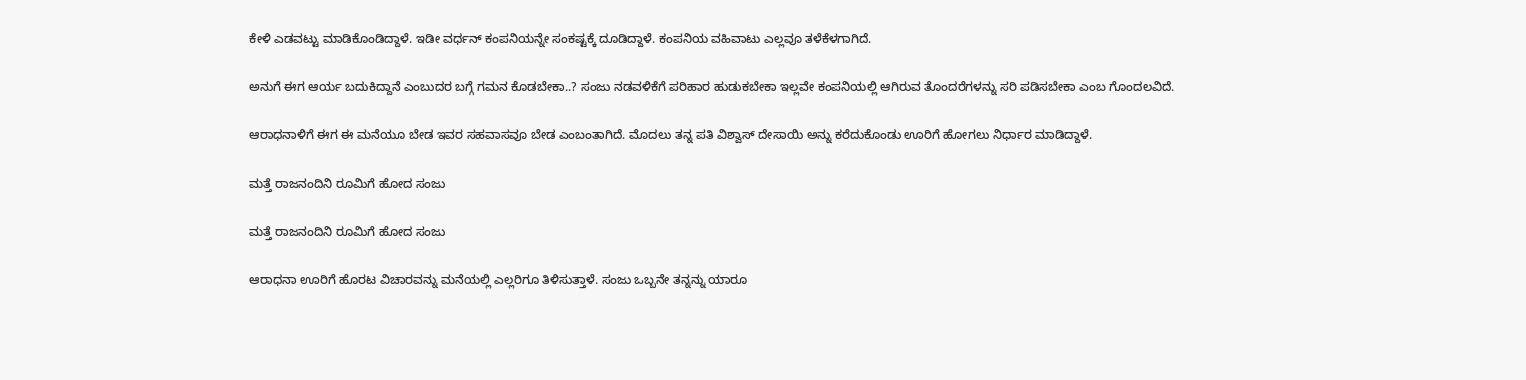ಕೇಳಿ ಎಡವಟ್ಟು ಮಾಡಿಕೊಂಡಿದ್ದಾಳೆ. ಇಡೀ ವರ್ಧನ್ ಕಂಪನಿಯನ್ನೇ ಸಂಕಷ್ಟಕ್ಕೆ ದೂಡಿದ್ದಾಳೆ. ಕಂಪನಿಯ ವಹಿವಾಟು ಎಲ್ಲವೂ ತಳೆಕೆಳಗಾಗಿದೆ.

ಅನುಗೆ ಈಗ ಆರ್ಯ ಬದುಕಿದ್ದಾನೆ ಎಂಬುದರ ಬಗ್ಗೆ ಗಮನ ಕೊಡಬೇಕಾ..? ಸಂಜು ನಡವಳಿಕೆಗೆ ಪರಿಹಾರ ಹುಡುಕಬೇಕಾ ಇಲ್ಲವೇ ಕಂಪನಿಯಲ್ಲಿ ಆಗಿರುವ ತೊಂದರೆಗಳನ್ನು ಸರಿ ಪಡಿಸಬೇಕಾ ಎಂಬ ಗೊಂದಲವಿದೆ.

ಆರಾಧನಾಳಿಗೆ ಈಗ ಈ ಮನೆಯೂ ಬೇಡ ಇವರ ಸಹವಾಸವೂ ಬೇಡ ಎಂಬಂತಾಗಿದೆ. ಮೊದಲು ತನ್ನ ಪತಿ ವಿಶ್ವಾಸ್ ದೇಸಾಯಿ ಅನ್ನು ಕರೆದುಕೊಂಡು ಊರಿಗೆ ಹೋಗಲು ನಿರ್ಧಾರ ಮಾಡಿದ್ದಾಳೆ.

ಮತ್ತೆ ರಾಜನಂದಿನಿ ರೂಮಿಗೆ ಹೋದ ಸಂಜು

ಮತ್ತೆ ರಾಜನಂದಿನಿ ರೂಮಿಗೆ ಹೋದ ಸಂಜು

ಆರಾಧನಾ ಊರಿಗೆ ಹೊರಟ ವಿಚಾರವನ್ನು ಮನೆಯಲ್ಲಿ ಎಲ್ಲರಿಗೂ ತಿಳಿಸುತ್ತಾಳೆ. ಸಂಜು ಒಬ್ಬನೇ ತನ್ನನ್ನು ಯಾರೂ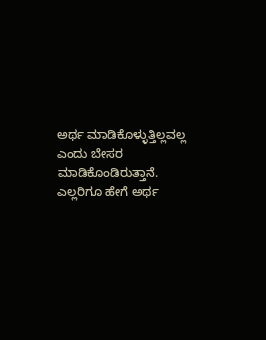ಅರ್ಥ ಮಾಡಿಕೊಳ್ಳುತ್ತಿಲ್ಲವಲ್ಲ ಎಂದು ಬೇಸರ ಮಾಡಿಕೊಂಡಿರುತ್ತಾನೆ. ಎಲ್ಲರಿಗೂ ಹೇಗೆ ಅರ್ಥ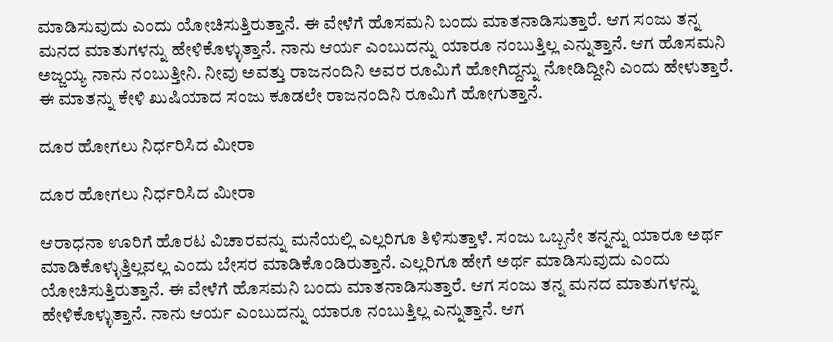ಮಾಡಿಸುವುದು ಎಂದು ಯೋಚಿಸುತ್ತಿರುತ್ತಾನೆ. ಈ ವೇಳೆಗೆ ಹೊಸಮನಿ ಬಂದು ಮಾತನಾಡಿಸುತ್ತಾರೆ. ಆಗ ಸಂಜು ತನ್ನ ಮನದ ಮಾತುಗಳನ್ನು ಹೇಳಿಕೊಳ್ಳುತ್ತಾನೆ. ನಾನು ಆರ್ಯ ಎಂಬುದನ್ನು ಯಾರೂ ನಂಬುತ್ತಿಲ್ಲ ಎನ್ನುತ್ತಾನೆ. ಆಗ ಹೊಸಮನಿ ಅಜ್ಜಯ್ಯ ನಾನು ನಂಬುತ್ತೀನಿ. ನೀವು ಅವತ್ತು ರಾಜನಂದಿನಿ ಅವರ ರೂಮಿಗೆ ಹೋಗಿದ್ದನ್ನು ನೋಡಿದ್ದೀನಿ ಎಂದು ಹೇಳುತ್ತಾರೆ. ಈ ಮಾತನ್ನು ಕೇಳಿ ಖುಷಿಯಾದ ಸಂಜು ಕೂಡಲೇ ರಾಜನಂದಿನಿ ರೂಮಿಗೆ ಹೋಗುತ್ತಾನೆ.

ದೂರ ಹೋಗಲು ನಿರ್ಧರಿಸಿದ ಮೀರಾ

ದೂರ ಹೋಗಲು ನಿರ್ಧರಿಸಿದ ಮೀರಾ

ಆರಾಧನಾ ಊರಿಗೆ ಹೊರಟ ವಿಚಾರವನ್ನು ಮನೆಯಲ್ಲಿ ಎಲ್ಲರಿಗೂ ತಿಳಿಸುತ್ತಾಳೆ. ಸಂಜು ಒಬ್ಬನೇ ತನ್ನನ್ನು ಯಾರೂ ಅರ್ಥ ಮಾಡಿಕೊಳ್ಳುತ್ತಿಲ್ಲವಲ್ಲ ಎಂದು ಬೇಸರ ಮಾಡಿಕೊಂಡಿರುತ್ತಾನೆ. ಎಲ್ಲರಿಗೂ ಹೇಗೆ ಅರ್ಥ ಮಾಡಿಸುವುದು ಎಂದು ಯೋಚಿಸುತ್ತಿರುತ್ತಾನೆ. ಈ ವೇಳೆಗೆ ಹೊಸಮನಿ ಬಂದು ಮಾತನಾಡಿಸುತ್ತಾರೆ. ಆಗ ಸಂಜು ತನ್ನ ಮನದ ಮಾತುಗಳನ್ನು ಹೇಳಿಕೊಳ್ಳುತ್ತಾನೆ. ನಾನು ಆರ್ಯ ಎಂಬುದನ್ನು ಯಾರೂ ನಂಬುತ್ತಿಲ್ಲ ಎನ್ನುತ್ತಾನೆ. ಆಗ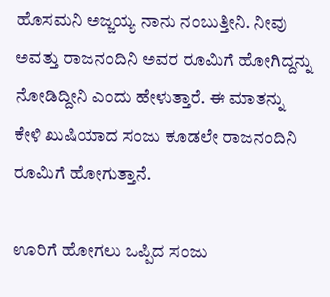ಹೊಸಮನಿ ಅಜ್ಜಯ್ಯ ನಾನು ನಂಬುತ್ತೀನಿ. ನೀವು ಅವತ್ತು ರಾಜನಂದಿನಿ ಅವರ ರೂಮಿಗೆ ಹೋಗಿದ್ದನ್ನು ನೋಡಿದ್ದೀನಿ ಎಂದು ಹೇಳುತ್ತಾರೆ. ಈ ಮಾತನ್ನು ಕೇಳಿ ಖುಷಿಯಾದ ಸಂಜು ಕೂಡಲೇ ರಾಜನಂದಿನಿ ರೂಮಿಗೆ ಹೋಗುತ್ತಾನೆ.

ಊರಿಗೆ ಹೋಗಲು ಒಪ್ಪಿದ ಸಂಜು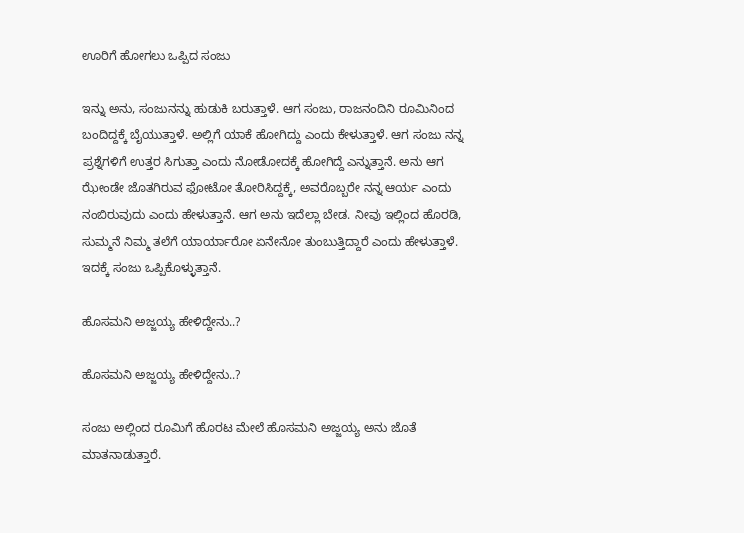ಊರಿಗೆ ಹೋಗಲು ಒಪ್ಪಿದ ಸಂಜು

ಇನ್ನು ಅನು, ಸಂಜುನನ್ನು ಹುಡುಕಿ ಬರುತ್ತಾಳೆ. ಆಗ ಸಂಜು, ರಾಜನಂದಿನಿ ರೂಮಿನಿಂದ ಬಂದಿದ್ದಕ್ಕೆ ಬೈಯುತ್ತಾಳೆ. ಅಲ್ಲಿಗೆ ಯಾಕೆ ಹೋಗಿದ್ದು ಎಂದು ಕೇಳುತ್ತಾಳೆ. ಆಗ ಸಂಜು ನನ್ನ ಪ್ರಶ್ನೆಗಳಿಗೆ ಉತ್ತರ ಸಿಗುತ್ತಾ ಎಂದು ನೋಡೋದಕ್ಕೆ ಹೋಗಿದ್ದೆ ಎನ್ನುತ್ತಾನೆ. ಅನು ಆಗ ಝೇಂಡೇ ಜೊತಗಿರುವ ಫೋಟೋ ತೋರಿಸಿದ್ದಕ್ಕೆ, ಅವರೊಬ್ಬರೇ ನನ್ನ ಆರ್ಯ ಎಂದು ನಂಬಿರುವುದು ಎಂದು ಹೇಳುತ್ತಾನೆ. ಆಗ ಅನು ಇದೆಲ್ಲಾ ಬೇಡ. ನೀವು ಇಲ್ಲಿಂದ ಹೊರಡಿ, ಸುಮ್ಮನೆ ನಿಮ್ಮ ತಲೆಗೆ ಯಾರ್ಯಾರೋ ಏನೇನೋ ತುಂಬುತ್ತಿದ್ದಾರೆ ಎಂದು ಹೇಳುತ್ತಾಳೆ. ಇದಕ್ಕೆ ಸಂಜು ಒಪ್ಪಿಕೊಳ್ಳುತ್ತಾನೆ.

ಹೊಸಮನಿ ಅಜ್ಜಯ್ಯ ಹೇಳಿದ್ದೇನು..?

ಹೊಸಮನಿ ಅಜ್ಜಯ್ಯ ಹೇಳಿದ್ದೇನು..?

ಸಂಜು ಅಲ್ಲಿಂದ ರೂಮಿಗೆ ಹೊರಟ ಮೇಲೆ ಹೊಸಮನಿ ಅಜ್ಜಯ್ಯ ಅನು ಜೊತೆ ಮಾತನಾಡುತ್ತಾರೆ.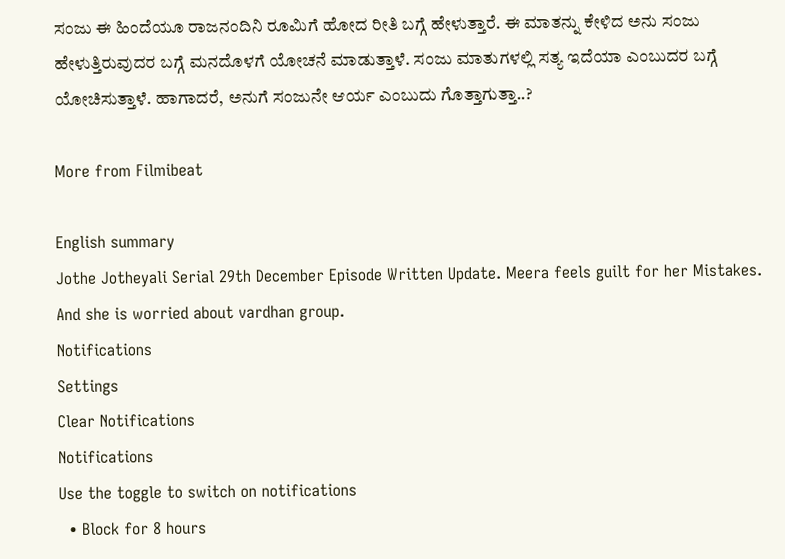ಸಂಜು ಈ ಹಿಂದೆಯೂ ರಾಜನಂದಿನಿ ರೂಮಿಗೆ ಹೋದ ರೀತಿ ಬಗ್ಗೆ ಹೇಳುತ್ತಾರೆ. ಈ ಮಾತನ್ನು ಕೇಳಿದ ಅನು ಸಂಜು ಹೇಳುತ್ತಿರುವುದರ ಬಗ್ಗೆ ಮನದೊಳಗೆ ಯೋಚನೆ ಮಾಡುತ್ತಾಳೆ. ಸಂಜು ಮಾತುಗಳಲ್ಲಿ ಸತ್ಯ ಇದೆಯಾ ಎಂಬುದರ ಬಗ್ಗೆ ಯೋಚಿಸುತ್ತಾಳೆ. ಹಾಗಾದರೆ, ಅನುಗೆ ಸಂಜುನೇ ಆರ್ಯ ಎಂಬುದು ಗೊತ್ತಾಗುತ್ತಾ..?

More from Filmibeat

English summary
Jothe Jotheyali Serial 29th December Episode Written Update. Meera feels guilt for her Mistakes. And she is worried about vardhan group.
Notifications
Settings
Clear Notifications
Notifications
Use the toggle to switch on notifications
  • Block for 8 hours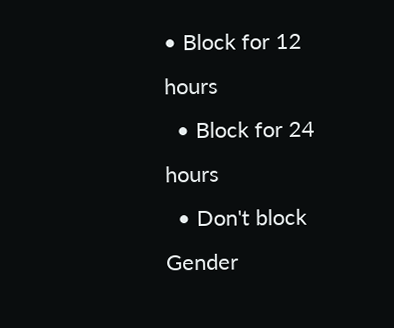• Block for 12 hours
  • Block for 24 hours
  • Don't block
Gender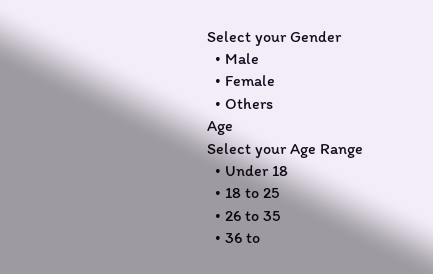Select your Gender
  • Male
  • Female
  • Others
Age
Select your Age Range
  • Under 18
  • 18 to 25
  • 26 to 35
  • 36 to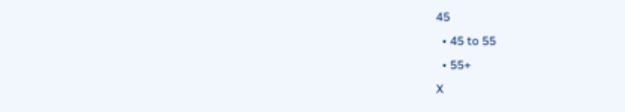45
  • 45 to 55
  • 55+
X